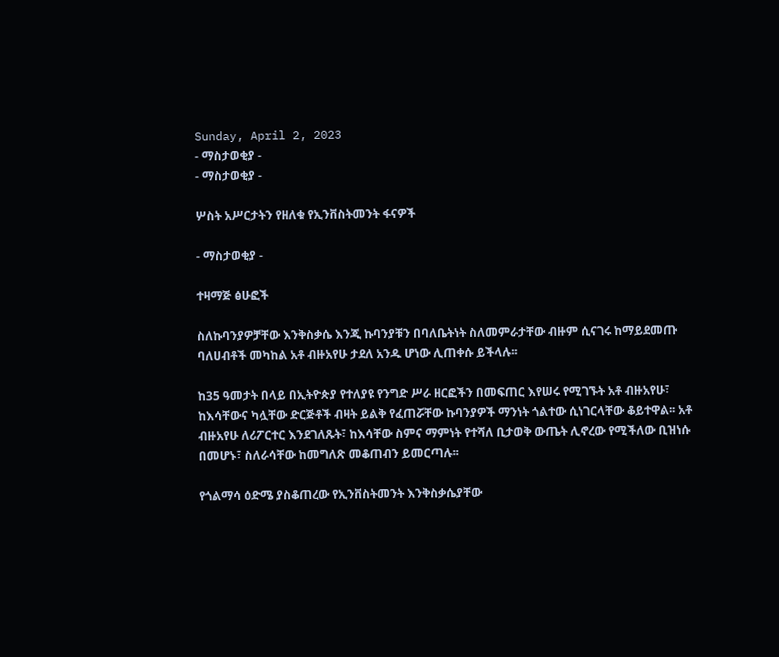Sunday, April 2, 2023
- ማስታወቂያ -
- ማስታወቂያ -

ሦስት አሥርታትን የዘለቁ የኢንቨስትመንት ፋናዎች

- ማስታወቂያ -

ተዛማጅ ፅሁፎች

ስለኩባንያዎቻቸው እንቅስቃሴ እንጂ ኩባንያቹን በባለቤትነት ስለመምራታቸው ብዙም ሲናገሩ ከማይደመጡ ባለሀብቶች መካከል አቶ ብዙአየሁ ታደለ አንዱ ሆነው ሊጠቀሱ ይችላሉ፡፡

ከ35 ዓመታት በላይ በኢትዮጵያ የተለያዩ የንግድ ሥራ ዘርፎችን በመፍጠር እየሠሩ የሚገኙት አቶ ብዙአየሁ፣ ከእሳቸውና ካሏቸው ድርጅቶች ብዛት ይልቅ የፈጠሯቸው ኩባንያዎች ማንነት ጎልተው ሲነገርላቸው ቆይተዋል፡፡ አቶ ብዙአየሁ ለሪፖርተር እንደገለጹት፣ ከእሳቸው ስምና ማምነት የተሻለ ቢታወቅ ውጤት ሊኖረው የሚችለው ቢዝነሱ በመሆኑ፣ ስለራሳቸው ከመግለጽ መቆጠብን ይመርጣሉ፡፡

የጎልማሳ ዕድሜ ያስቆጠረው የኢንቨስትመንት እንቅስቃሴያቸው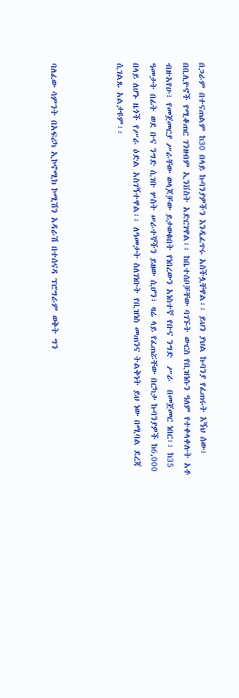በጋራም በተናጠልም ከ30 በላይ ኩባንያዎችን እንዲፈጥሩ አስችሏቸዋል፡፡ ይህን ያህል ኩባንያ የፈጠሩት እኝህ ሰው፣ በቢሊዮኖች የሚቆጠር ገንዘብም ኢንቨስት አድርገዋል፡፡ ከቤተሰቦቻቸው ባገኙት ውርስ የቢዝነሱን ዓለም የተቀላቀሉት አቶ ብዙአየሁ፣ የመጀመርያ ሥራቸው ወላጆቻው ይታወቁበት የነበረውን አነስተኛ የቡና ንግድ  ሥራ  በመጀመር ነበር፡፡ ከ35 ዓመታት በፊት ወደ ቡና ንግድ ሲገቡ ሦስት ሠራተኞችን ይዘው ሲሆን፣ ዛሬ ላይ የፈጠሯቸው በርካታ ኩባንያዎች ከ6,000 በላይ ለሆኑ ዜጎች የሥራ ዕድል አስገኝተዋል፡፡ ለዓመታት ስለገነቡት የቢዝነስ መጠንና ትልቅነት ይህ ነው በሚባል ደረጃ ሲገልጹ አልታዩም፡፡



ባለፈው ሳምንት በአፍሪካ ኢኮኖሚክ ኮሚሽን አዳራሽ በተሰናዳ ፕሮግራም ወቅት ግን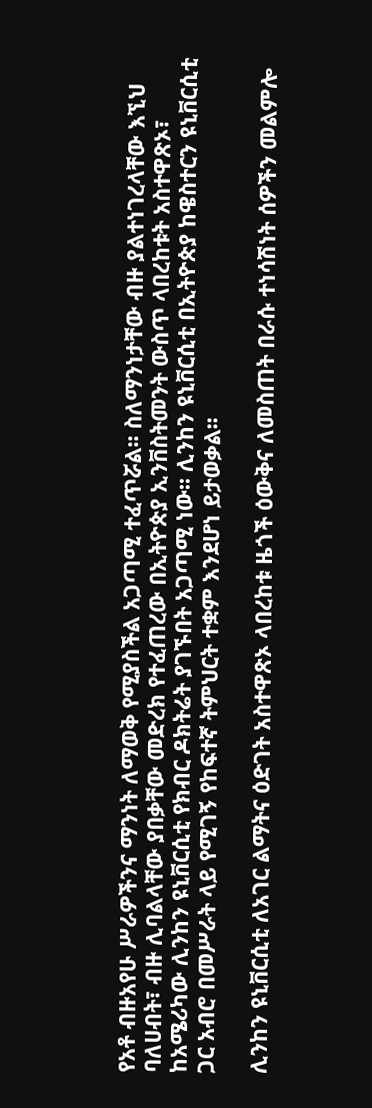የአቶ ብዙአየሁ ሥራዎችንና ማንነት ለማወቅ የሚያስችል አጋጣሚ ተፈጥሯል፡፡ ስለማንነታቸው ብዙ ያልተነገረላቸው እኚህ ባለሀብት፣ ብዙ ሊባልላቸው ያበቃቸው መድረክ የተፈጠረው በኢትዮጵያ ኢንቨስትመንት ውስጥ ላበረከቱት አስተዋጽኦ፣ ከአሜሪካው ሊንከን ዩኒቨርሲቲ የክብር ዶክትሬት ያገኙበት አጋጣሚ ነው፡፡ ሊንከን ዩኒቨርሲቲ በኢትዮጵያ ከዌስተርን ዩኒቨርሲቲ ጋር አብሮ በመሥራት ላይ የሚገኝ የከፍተኛ ትምህርት ተቋም እንደሆነ ይታወቃል፡፡

ሊንከን ዩኒቨርሲቲ ለአገር ልማትና ዕድገት አስተዋጽኦ ላበረከቱ ዜጎች ዕውቅና ለመስጠት በራሱ ተነሳሽነት ሰዎችን መልምሎ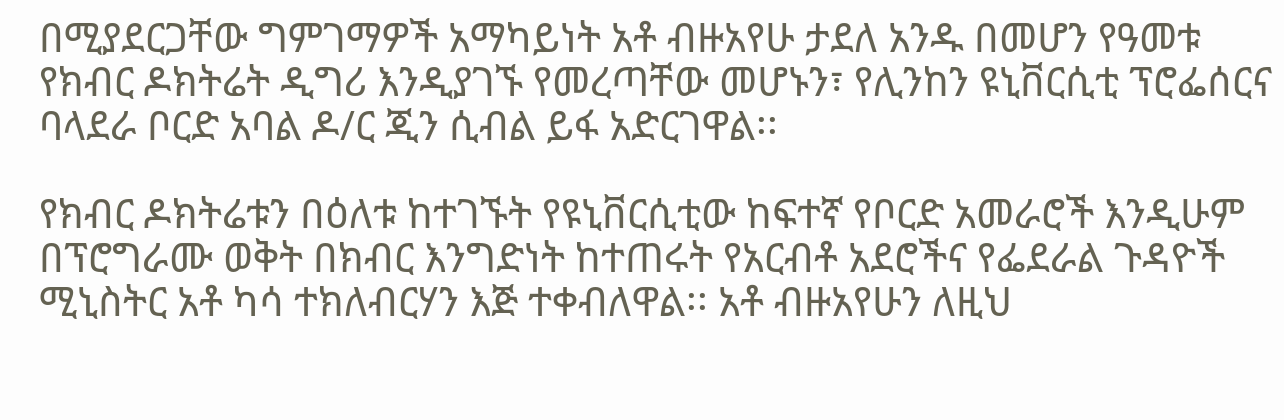በሚያደርጋቸው ግምገማዎች አማካይነት አቶ ብዙአየሁ ታደለ አንዱ በመሆን የዓመቱ የክብር ዶክትሬት ዲግሪ እንዲያገኙ የመረጣቸው መሆኑን፣ የሊንከን ዩኒቨርሲቲ ፕሮፌሰርና ባላደራ ቦርድ አባል ዶ/ር ጂን ሲብል ይፋ አድርገዋል፡፡

የክብር ዶክትሬቱን በዕለቱ ከተገኙት የዩኒቨርሲቲው ከፍተኛ የቦርድ አመራሮች እንዲሁም በፕሮግራሙ ወቅት በክብር እንግድነት ከተጠሩት የአርብቶ አደሮችና የፌደራል ጉዳዮች ሚኒስትር አቶ ካሳ ተክለብርሃን እጅ ተቀብለዋል፡፡ አቶ ብዙአየሁን ለዚህ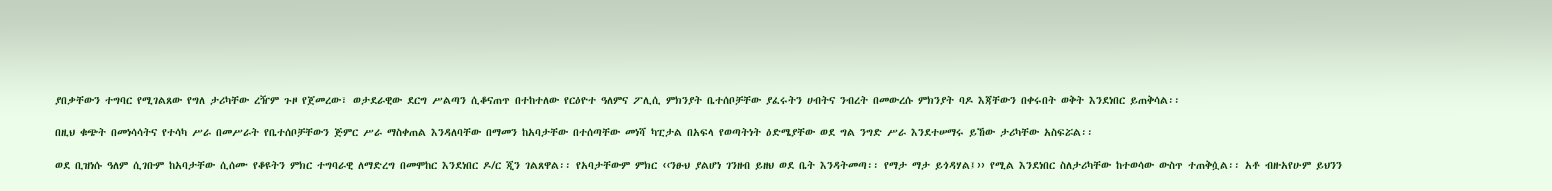ያበቃቸውን ተግባር የሚገልጸው የግለ ታሪካቸው ረዥም ጉዞ የጀመረው፣ ወታደራዊው ደርግ ሥልጣን ሲቆናጠጥ በተከተለው የርዕዮተ ዓለምና ፖሊሲ ምክንያት ቤተሰቦቻቸው ያፈሩትን ሀብትና ንብረት በመውረሱ ምክንያት ባዶ እጃቸውን በቀሩበት ወቅት እንደነበር ይጠቅሳል፡፡

በዚህ ቁጭት በመነሳሳትና የተሳካ ሥራ በመሥራት የቤተሰቦቻቸውን ጅምር ሥራ ማስቀጠል እንዳለባቸው በማመን ከአባታቸው በተሰጣቸው መነሻ ካፒታል በአፍላ የወጣትነት ዕድሜያቸው ወደ ግል ንግድ ሥራ እንደተሠማሩ ይኸው ታሪካቸው አስፍሯል፡፡

ወደ ቢዝነሱ ዓለም ሲገቡም ከአባታቸው ሲሰሙ የቆዩትን ምክር ተግባራዊ ለማድረግ በመሞከር እንደነበር ዶ/ር ጂን ገልጸዋል፡፡ የአባታቸውም ምክር ‹‹ንፁህ ያልሆነ ገንዘብ ይዘህ ወደ ቤት እንዳትመጣ፡፡ የማታ ማታ ይጎዳሃል፤›› የሚል እንደነበር ስለታሪካቸው ከተወሳው ውስጥ ተጠቅሷል፡፡ አቶ ብዙአየሁም ይህንን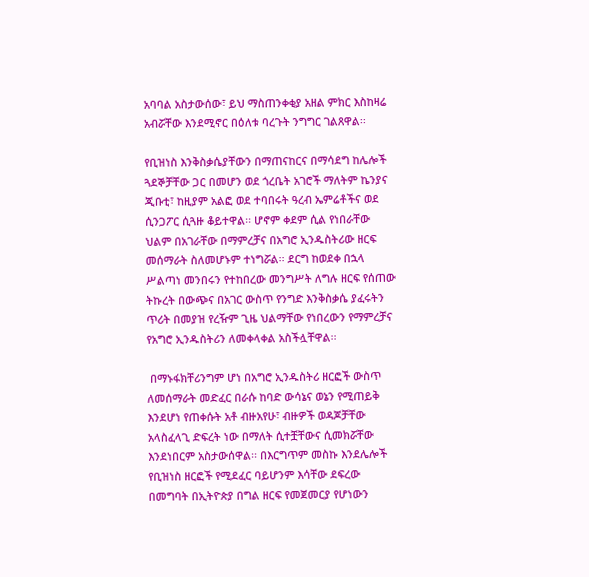አባባል አስታውሰው፣ ይህ ማስጠንቀቂያ አዘል ምክር እስከዛሬ አብሯቸው እንደሚኖር በዕለቱ ባረጉት ንግግር ገልጸዋል፡፡

የቢዝነስ እንቅስቃሴያቸውን በማጠናከርና በማሳደግ ከሌሎች ጓደኞቻቸው ጋር በመሆን ወደ ጎረቤት አገሮች ማለትም ኬንያና ጂቡቲ፣ ከዚያም አልፎ ወደ ተባበሩት ዓረብ ኤምሬቶችና ወደ ሲንጋፖር ሲጓዙ ቆይተዋል፡፡ ሆኖም ቀደም ሲል የነበራቸው ህልም በአገራቸው በማምረቻና በአግሮ ኢንዱስትሪው ዘርፍ መሰማራት ስለመሆኑም ተነግሯል፡፡ ደርግ ከወደቀ በኋላ ሥልጣነ መንበሩን የተከበረው መንግሥት ለግሉ ዘርፍ የሰጠው ትኩረት በውጭና በአገር ውስጥ የንግድ እንቅስቃሴ ያፈሩትን ጥሪት በመያዝ የረዥም ጊዜ ህልማቸው የነበረውን የማምረቻና የአግሮ ኢንዱስትሪን ለመቀላቀል አስችሏቸዋል፡፡

 በማኑፋክቸሪንግም ሆነ በአግሮ ኢንዱስትሪ ዘርፎች ውስጥ ለመሰማራት መድፈር በራሱ ከባድ ውሳኔና ወኔን የሚጠይቅ እንደሆነ የጠቀሱት አቶ ብዙአየሁ፣ ብዙዎች ወዳጆቻቸው አላስፈላጊ ድፍረት ነው በማለት ሲተቿቸውና ሲመክሯቸው እንደነበርም አስታውሰዋል፡፡ በእርግጥም መስኩ እንደሌሎች የቢዝነስ ዘርፎች የሚደፈር ባይሆንም እሳቸው ደፍረው በመግባት በኢትዮጵያ በግል ዘርፍ የመጀመርያ የሆነውን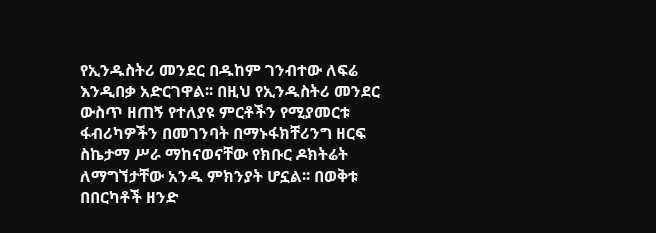የኢንዱስትሪ መንደር በዱከም ገንብተው ለፍሬ እንዲበቃ አድርገዋል፡፡ በዚህ የኢንዱስትሪ መንደር ውስጥ ዘጠኝ የተለያዩ ምርቶችን የሚያመርቱ ፋብሪካዎችን በመገንባት በማኑፋክቸሪንግ ዘርፍ ስኬታማ ሥራ ማከናወናቸው የክቡር ዶክትሬት ለማግኘታቸው አንዱ ምክንያት ሆኗል፡፡ በወቅቱ በበርካቶች ዘንድ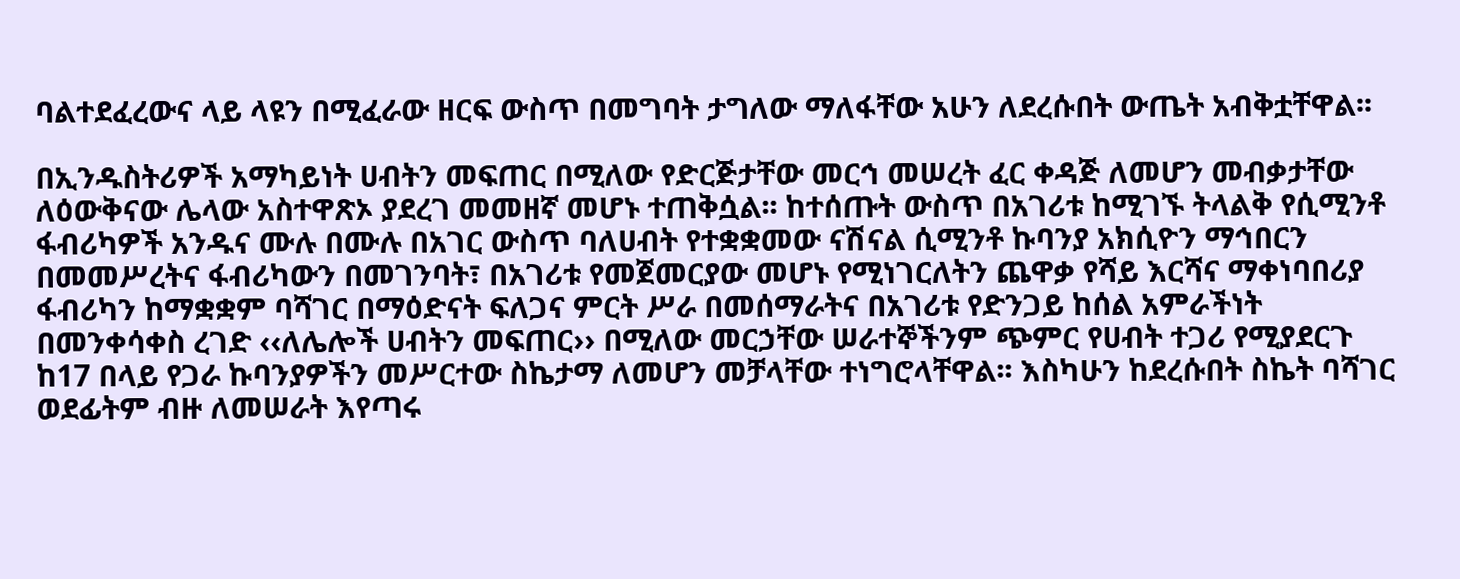ባልተደፈረውና ላይ ላዩን በሚፈራው ዘርፍ ውስጥ በመግባት ታግለው ማለፋቸው አሁን ለደረሱበት ውጤት አብቅቷቸዋል፡፡

በኢንዱስትሪዎች አማካይነት ሀብትን መፍጠር በሚለው የድርጅታቸው መርኅ መሠረት ፈር ቀዳጅ ለመሆን መብቃታቸው ለዕውቅናው ሌላው አስተዋጽኦ ያደረገ መመዘኛ መሆኑ ተጠቅሷል፡፡ ከተሰጡት ውስጥ በአገሪቱ ከሚገኙ ትላልቅ የሲሚንቶ ፋብሪካዎች አንዱና ሙሉ በሙሉ በአገር ውስጥ ባለሀብት የተቋቋመው ናሽናል ሲሚንቶ ኩባንያ አክሲዮን ማኅበርን በመመሥረትና ፋብሪካውን በመገንባት፣ በአገሪቱ የመጀመርያው መሆኑ የሚነገርለትን ጨዋቃ የሻይ እርሻና ማቀነባበሪያ ፋብሪካን ከማቋቋም ባሻገር በማዕድናት ፍለጋና ምርት ሥራ በመሰማራትና በአገሪቱ የድንጋይ ከሰል አምራችነት በመንቀሳቀስ ረገድ ‹‹ለሌሎች ሀብትን መፍጠር›› በሚለው መርኃቸው ሠራተኞችንም ጭምር የሀብት ተጋሪ የሚያደርጉ ከ17 በላይ የጋራ ኩባንያዎችን መሥርተው ስኬታማ ለመሆን መቻላቸው ተነግሮላቸዋል፡፡ እስካሁን ከደረሱበት ስኬት ባሻገር ወደፊትም ብዙ ለመሠራት እየጣሩ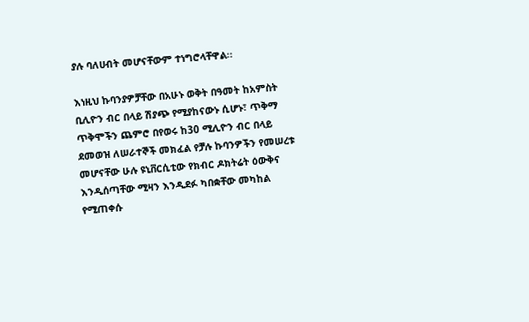ያሉ ባለሀብት መሆናቸውም ተነግሮላቸዋል፡፡

እነዚህ ኩባንያዎቻቸው በአሁኑ ወቅት በዓመት ከአምስት ቢሊዮን ብር በላይ ሽያጭ የሚያከናውኑ ሲሆኑ፣ ጥቅማ ጥቅሞችን ጨምሮ በየወሩ ከ30 ሚሊዮን ብር በላይ ደመወዝ ለሠራተኞች መክፈል የቻሉ ኩባንዎችን የመሠረቱ መሆናቸው ሁሉ ዩኒቨርሲቲው የክብር ዶክትሬት ዕውቅና እንዲሰጣቸው ሚዛን እንዲደፉ ካበቋቸው መካከል የሚጠቀሱ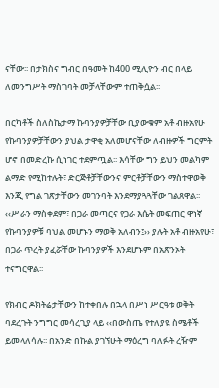ናቸው፡፡ በታክስና ግብር በዓመት ከ400 ሚሊዮን ብር በላይ ለመንግሥት ማስገባት መቻላቸውም ተጠቅሷል፡፡

በርካቶች ስለስኬታማ ኩባንያዎቻቸው ቢያውቁም አቶ ብዙአየሁ የኩባንያዎቻቸውን ያህል ታዋቂ አለመሆናቸው ለብዙዎች ግርምት ሆኖ በመድረኩ ሲነገር ተደምጧል፡፡ እሳቸው ግን ይህን መልካም ልማድ የሚከተሉት፣ ድርጅቶቻቸውንና ምርቶቻቸውን ማስተዋወቅ እንጂ የግል ገጽታቸውን መገንባት እንደማያጓጓቸው ገልጸዋል፡፡ ‹‹ሥራን ማስቀደም፣ በጋራ መጣርና የጋራ እሴት መፍጠር ዋነኛ የኩባንያዎቹ ባህል መሆኑን ማወቅ አለብን፤›› ያሉት አቶ ብዙአየሁ፣ በጋራ ጥረት ያፈሯቸው ኩባንያዎች እንደሆኑም በአጽንኦት ተናግርዋል፡፡

የክብር ዶክትሬታቸውን ከተቀበሉ በኋላ በሥነ ሥርዓቱ ወቅት ባደረጉት ንግግር መሳረጊያ ላይ ‹‹በውስጤ የተለያዩ ስሜቶች ይመላለሳሉ፡፡ በአንድ በኩል ያገኘሁት ማዕረግ ባለፉት ረዥም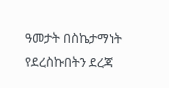ዓመታት በስኬታማነት የደረስኩበትን ደረጃ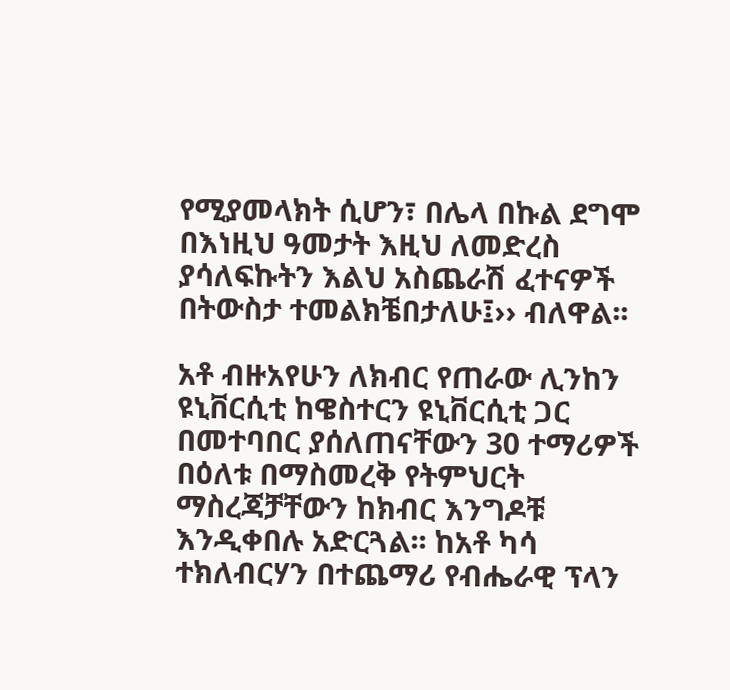የሚያመላክት ሲሆን፣ በሌላ በኩል ደግሞ በእነዚህ ዓመታት እዚህ ለመድረስ ያሳለፍኩትን እልህ አስጨራሽ ፈተናዎች በትውስታ ተመልክቼበታለሁ፤›› ብለዋል፡፡

አቶ ብዙአየሁን ለክብር የጠራው ሊንከን ዩኒቨርሲቲ ከዌስተርን ዩኒቨርሲቲ ጋር በመተባበር ያሰለጠናቸውን 30 ተማሪዎች በዕለቱ በማስመረቅ የትምህርት ማስረጃቻቸውን ከክብር እንግዶቹ እንዲቀበሉ አድርጓል፡፡ ከአቶ ካሳ ተክለብርሃን በተጨማሪ የብሔራዊ ፕላን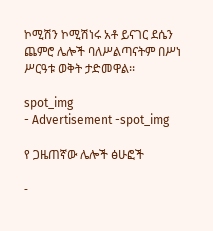ኮሚሽን ኮሚሽነሩ አቶ ይናገር ደሴን ጨምሮ ሌሎች ባለሥልጣናትም በሥነ ሥርዓቱ ወቅት ታድመዋል፡፡

spot_img
- Advertisement -spot_img

የ ጋዜጠኛው ሌሎች ፅሁፎች

-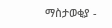ማስታወቂያ -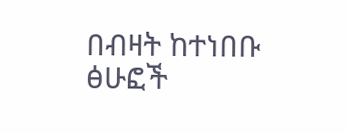በብዛት ከተነበቡ ፅሁፎች